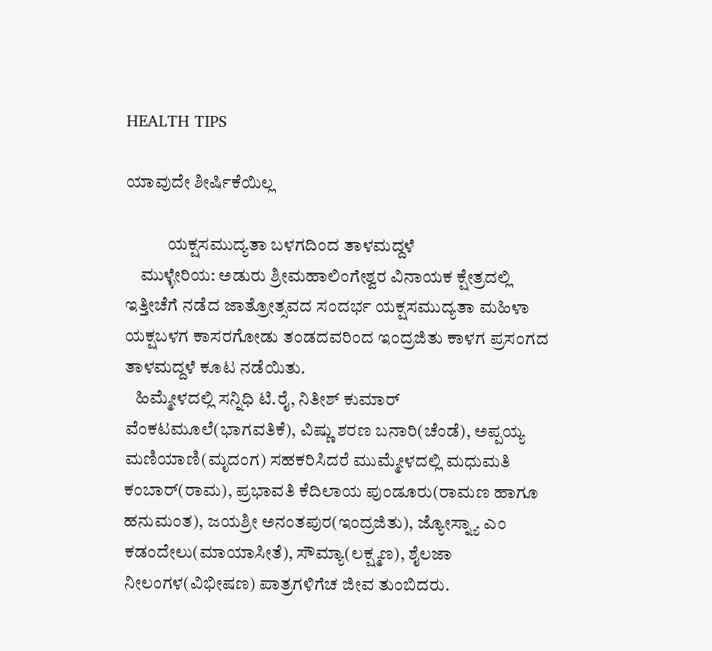HEALTH TIPS

ಯಾವುದೇ ಶೀರ್ಷಿಕೆಯಿಲ್ಲ

            ಯಕ್ಷಸಮುದ್ಯತಾ ಬಳಗದಿಂದ ತಾಳಮದ್ದಳೆ
    ಮುಳ್ಳೇರಿಯ: ಅಡುರು ಶ್ರೀಮಹಾಲಿಂಗೇಶ್ವರ ವಿನಾಯಕ ಕ್ಷೇತ್ರದಲ್ಲಿ ಇತ್ತೀಚೆಗೆ ನಡೆದ ಜಾತ್ರೋತ್ಸವದ ಸಂದರ್ಭ ಯಕ್ಷಸಮುದ್ಯತಾ ಮಹಿಳಾ ಯಕ್ಷಬಳಗ ಕಾಸರಗೋಡು ತಂಡದವರಿಂದ ಇಂದ್ರಜಿತು ಕಾಳಗ ಪ್ರಸಂಗದ ತಾಳಮದ್ದಳೆ ಕೂಟ ನಡೆಯಿತು.
   ಹಿಮ್ಮೇಳದಲ್ಲಿ ಸನ್ನಿಧಿ ಟಿ.ರೈ, ನಿತೀಶ್ ಕುಮಾರ್ ವೆಂಕಟಮೂಲೆ(ಭಾಗವತಿಕೆ), ವಿಷ್ಣು ಶರಣ ಬನಾರಿ(ಚೆಂಡೆ), ಅಪ್ಪಯ್ಯ ಮಣಿಯಾಣಿ(ಮೃದಂಗ) ಸಹಕರಿಸಿದರೆ ಮುಮ್ಮೇಳದಲ್ಲಿ ಮಧುಮತಿ ಕಂಬಾರ್(ರಾಮ), ಪ್ರಭಾವತಿ ಕೆದಿಲಾಯ ಪುಂಡೂರು(ರಾಮಣ ಹಾಗೂ ಹನುಮಂತ), ಜಯಶ್ರೀ ಅನಂತಪುರ(ಇಂದ್ರಜಿತು), ಜ್ಯೋಸ್ನ್ಯಾ ಎಂ ಕಡಂದೇಲು(ಮಾಯಾಸೀತೆ), ಸೌಮ್ಯಾ(ಲಕ್ಷ್ಮಣ), ಶೈಲಜಾ ನೀಲಂಗಳ(ವಿಭೀಷಣ) ಪಾತ್ರಗಳಿಗೆಚ ಜೀವ ತುಂಬಿದರು.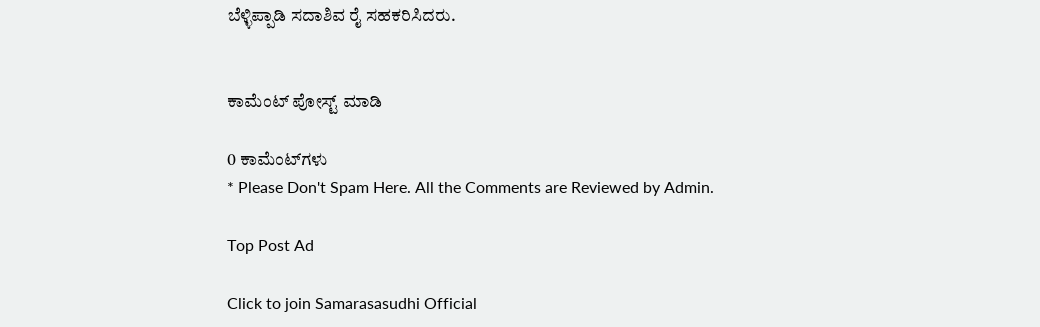ಬೆಳ್ಳಿಪ್ಪಾಡಿ ಸದಾಶಿವ ರೈ ಸಹಕರಿಸಿದರು.


ಕಾಮೆಂಟ್‌‌ ಪೋಸ್ಟ್‌ ಮಾಡಿ

0 ಕಾಮೆಂಟ್‌ಗಳು
* Please Don't Spam Here. All the Comments are Reviewed by Admin.

Top Post Ad

Click to join Samarasasudhi Official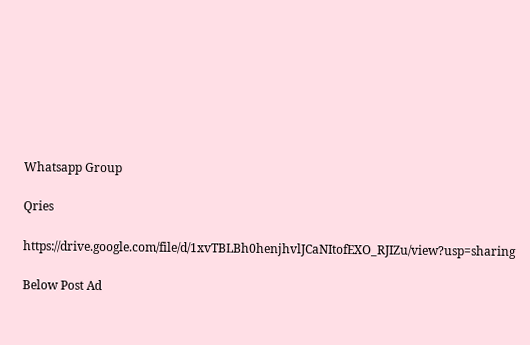Whatsapp Group

Qries

https://drive.google.com/file/d/1xvTBLBh0henjhvlJCaNItofEXO_RJIZu/view?usp=sharing

Below Post Ad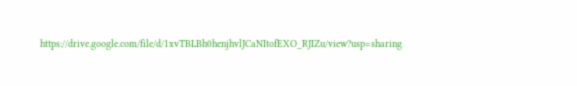https://drive.google.com/file/d/1xvTBLBh0henjhvlJCaNItofEXO_RJIZu/view?usp=sharing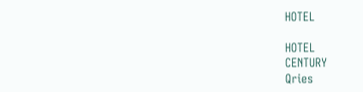HOTEL

HOTEL
CENTURY
Qries